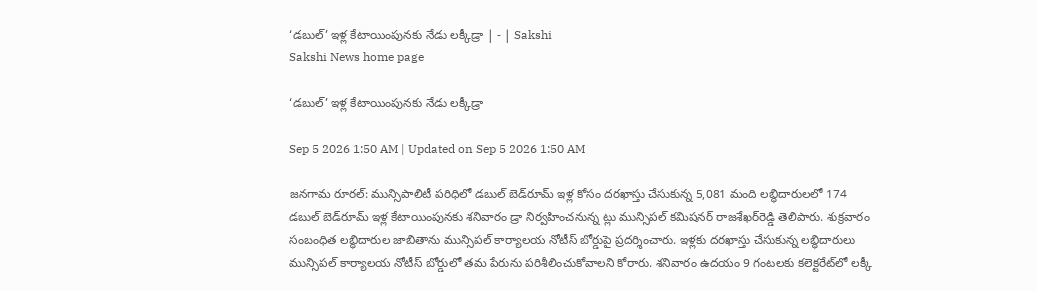‘డబుల్‌’ ఇళ్ల కేటాయింపునకు నేడు లక్కీడ్రా | - | Sakshi
Sakshi News home page

‘డబుల్‌’ ఇళ్ల కేటాయింపునకు నేడు లక్కీడ్రా

Sep 5 2026 1:50 AM | Updated on Sep 5 2026 1:50 AM

జనగామ రూరల్‌: మున్సిపాలిటీ పరిధిలో డబుల్‌ బెడ్‌రూమ్‌ ఇళ్ల కోసం దరఖాస్తు చేసుకున్న 5,081 మంది లబ్ధిదారులలో 174 డబుల్‌ బెడ్‌రూమ్‌ ఇళ్ల కేటాయింపునకు శనివారం డ్రా నిర్వహించనున్న ట్లు మున్సిపల్‌ కమిషనర్‌ రాజశేఖర్‌రెడ్డి తెలిపారు. శుక్రవారం సంబంధిత లబ్ధిదారుల జాబితాను మున్సిపల్‌ కార్యాలయ నోటీస్‌ బోర్డుపై ప్రదర్శించారు. ఇళ్లకు దరఖాస్తు చేసుకున్న లబ్ధిదారులు మున్సిపల్‌ కార్యాలయ నోటీస్‌ బోర్డులో తమ పేరును పరిశీలించుకోవాలని కోరారు. శనివారం ఉదయం 9 గంటలకు కలెక్టరేట్‌లో లక్కీ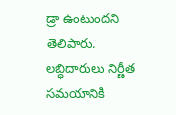డ్రా ఉంటుందని తెలిపారు. లబ్ధిదారులు నిర్ణీత సమయానికి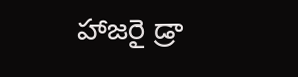హాజరై డ్రా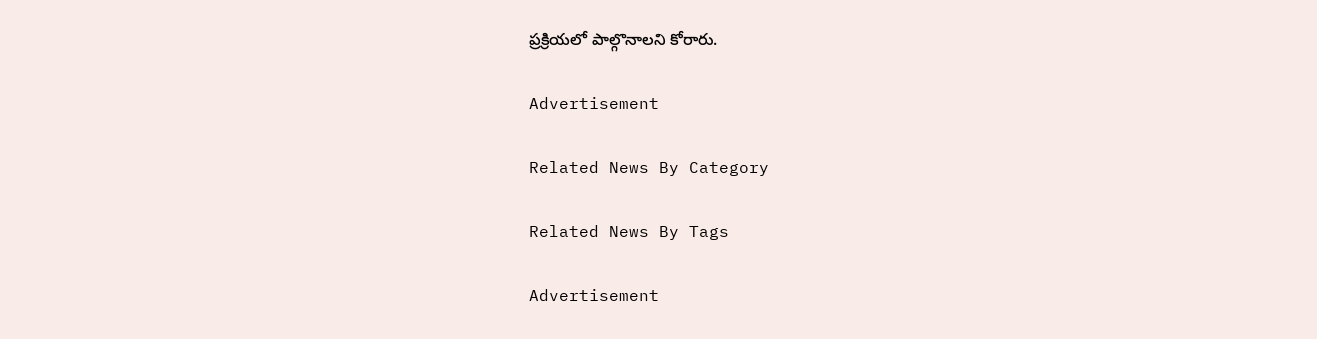ప్రక్రియలో పాల్గొనాలని కోరారు.

Advertisement

Related News By Category

Related News By Tags

Advertisement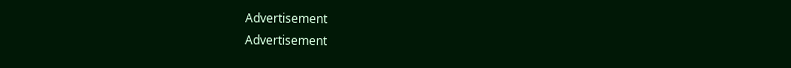Advertisement
Advertisement